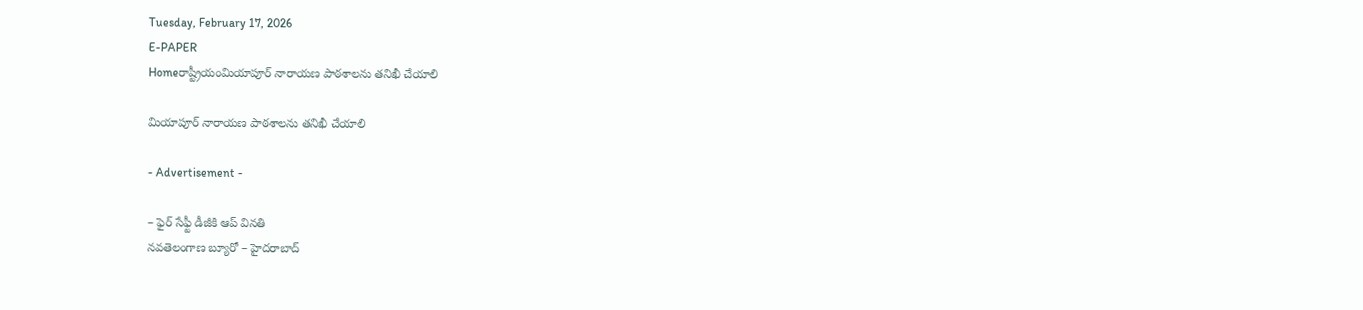Tuesday, February 17, 2026
E-PAPER
Homeరాష్ట్రీయంమియాపూర్‌ నారాయణ పాఠశాలను తనిఖీ చేయాలి

మియాపూర్‌ నారాయణ పాఠశాలను తనిఖీ చేయాలి

- Advertisement -

– ఫైర్‌ సేఫ్టీ డీజీకి ఆప్‌ వినతి
నవతెలంగాణ బ్యూరో – హైదరాబాద్‌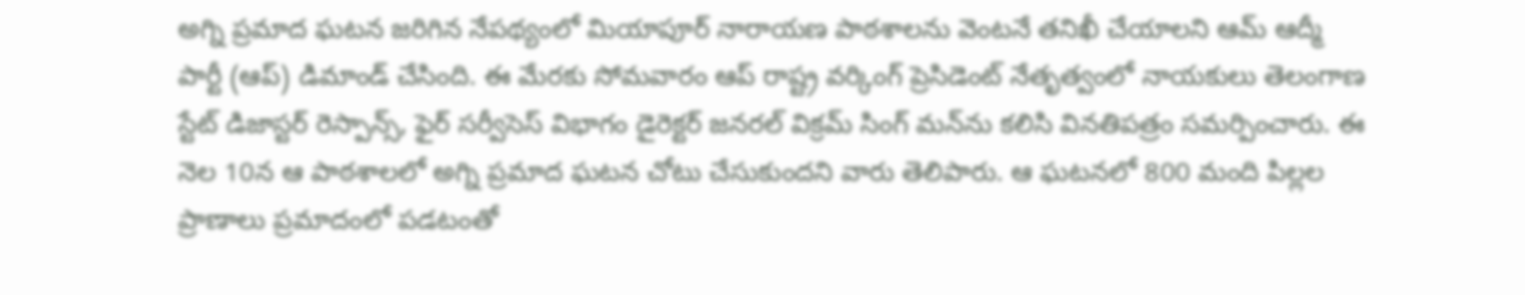అగ్ని ప్రమాద ఘటన జరిగిన నేపథ్యంలో మియాపూర్‌ నారాయణ పాఠశాలను వెంటనే తనిఖీ చేయాలని ఆమ్‌ ఆద్మీ పార్టీ (ఆప్‌) డిమాండ్‌ చేసింది. ఈ మేరకు సోమవారం ఆప్‌ రాష్ట్ర వర్కింగ్‌ ప్రెసిడెంట్‌ నేతృత్వంలో నాయకులు తెలంగాణ స్టేట్‌ డిజాస్టర్‌ రెస్పాన్స్‌, ఫైర్‌ సర్వీసెస్‌ విభాగం డైరెక్టర్‌ జనరల్‌ విక్రమ్‌ సింగ్‌ మన్‌ను కలిసి వినతిపత్రం సమర్పించారు. ఈ నెల 10న ఆ పాఠశాలలో అగ్ని ప్రమాద ఘటన చోటు చేసుకుందని వారు తెలిపారు. ఆ ఘటనలో 800 మంది పిల్లల ప్రాణాలు ప్రమాదంలో పడటంతో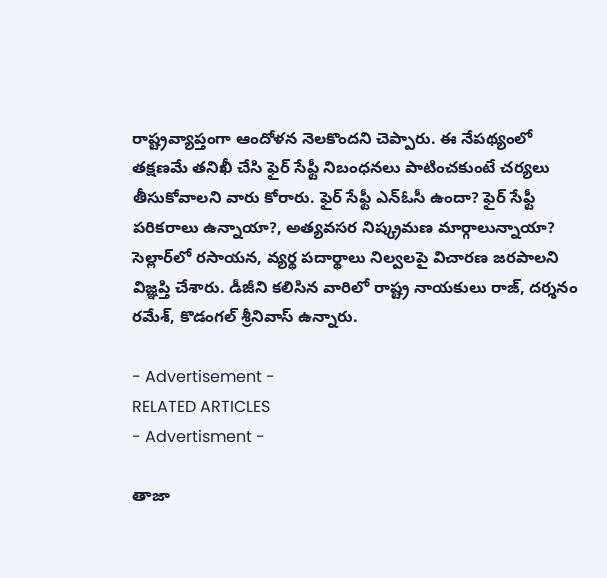రాష్ట్రవ్యాప్తంగా ఆందోళన నెలకొందని చెప్పారు. ఈ నేపథ్యంలో తక్షణమే తనిఖీ చేసి ఫైర్‌ సేఫ్టీ నిబంధనలు పాటించకుంటే చర్యలు తీసుకోవాలని వారు కోరారు. ఫైర్‌ సేఫ్టీ ఎన్‌ఓసీ ఉందా? ఫైర్‌ సేఫ్టీ పరికరాలు ఉన్నాయా?, అత్యవసర నిష్క్రమణ మార్గాలున్నాయా? సెల్లార్‌లో రసాయన, వ్యర్థ పదార్థాలు నిల్వలపై విచారణ జరపాలని విజ్ఞప్తి చేశారు. డీజీని కలిసిన వారిలో రాష్ట్ర నాయకులు రాజ్‌, దర్శనం రమేశ్‌, కొడంగల్‌ శ్రీనివాస్‌ ఉన్నారు.

- Advertisement -
RELATED ARTICLES
- Advertisment -

తాజా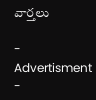వార్తలు

- Advertisment -